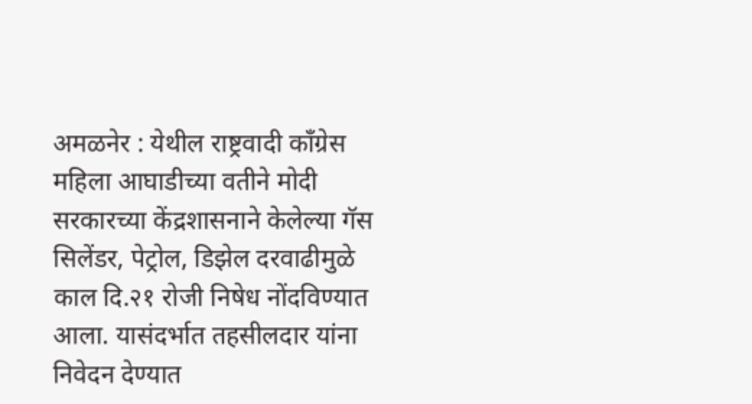अमळनेर : येथील राष्ट्रवादी काँग्रेस महिला आघाडीच्या वतीने मोदी सरकारच्या केंद्रशासनाने केलेल्या गॅस सिलेंडर, पेट्रोल, डिझेल दरवाढीमुळे काल दि.२१ रोजी निषेध नोंदविण्यात आला. यासंदर्भात तहसीलदार यांना निवेदन देण्यात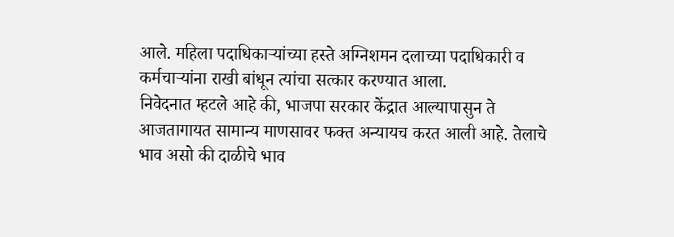आले. महिला पदाधिकाऱ्यांच्या हस्ते अग्निशमन दलाच्या पदाधिकारी व कर्मचाऱ्यांना राखी बांधून त्यांचा सत्कार करण्यात आला.
निवेदनात म्हटले आहे की, भाजपा सरकार केंद्रात आल्यापासुन ते
आजतागायत सामान्य माणसावर फक्त अन्यायच करत आली आहे. तेलाचे भाव असो की दाळीचे भाव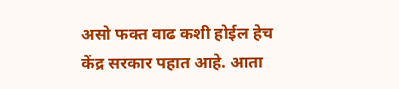असो फक्त वाढ कशी होईल हेच केंद्र सरकार पहात आहे. आता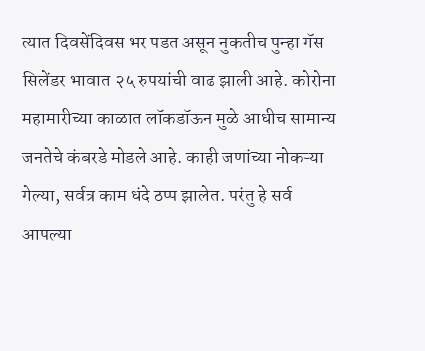त्यात दिवसेंदिवस भर पडत असून नुकतीच पुन्हा गॅस सिलेंडर भावात २५ रुपयांची वाढ झाली आहे. कोरोना महामारीच्या काळात लॉकडॉऊन मुळे आधीच सामान्य जनतेचे कंबरडे मोडले आहे. काही जणांच्या नोकऱ्या गेल्या, सर्वत्र काम धंदे ठप्प झालेत. परंतु हे सर्व आपल्या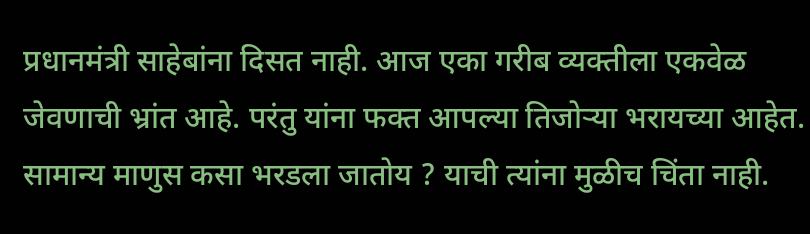प्रधानमंत्री साहेबांना दिसत नाही. आज एका गरीब व्यक्तीला एकवेळ जेवणाची भ्रांत आहे. परंतु यांना फक्त आपल्या तिजोऱ्या भरायच्या आहेत. सामान्य माणुस कसा भरडला जातोय ? याची त्यांना मुळीच चिंता नाही.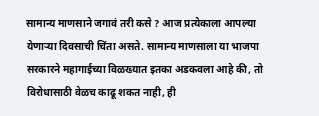सामान्य माणसाने जगावं तरी कसे ? आज प्रत्येकाला आपल्या येणाऱ्या दिवसाची चिंता असते. सामान्य माणसाला या भाजपा सरकारने महागाईच्या विळख्यात इतका अडकवला आहे की, तो विरोधासाठी वेळच काढू शकत नाही, ही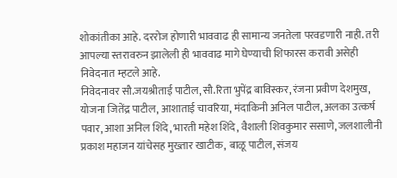शोकांतीका आहे. दररोज होणारी भाववाढ ही सामान्य जनतेला परवडणारी नाही. तरी आपल्या स्तरावरुन झालेली ही भाववाढ मागे घेण्याची शिफारस करावी असेही निवेदनात म्हटले आहे.
निवेदनावर सौ.जयश्रीताई पाटील, सौ.रिता भुपेंद्र बाविस्कर, रंजना प्रवीण देशमुख, योजना जितेंद्र पाटील, आशाताई चावरिया, मंदाकिनी अनिल पाटील, अलका उत्कर्ष पवार, आशा अनिल शिंदे, भारती महेश शिंदे, वैशाली शिवकुमार ससाणे, जलशालीनी प्रकाश महाजन यांचेसह मुख्तार खाटीक, बाळू पाटील, संजय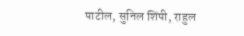पाटील, सुनिल शिंपी, राहुल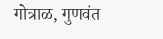गोत्राळ, गुणवंत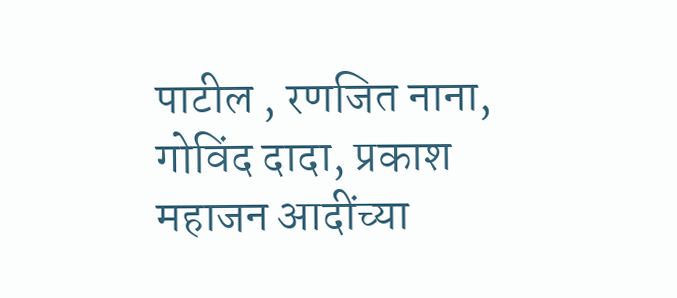पाटील , रणजित नाना, गोविंद दादा, प्रकाश महाजन आदींच्या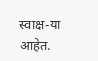स्वाक्ष-या आहेत.